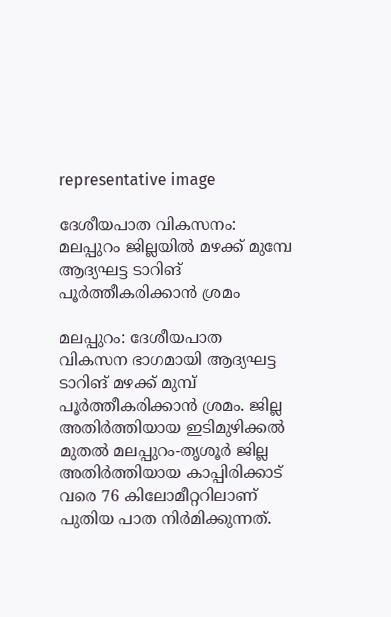representative image

ദേശീയപാത വികസനം: മലപ്പുറം ജില്ലയിൽ മഴക്ക് മുമ്പേ ആദ്യഘട്ട ടാറിങ് പൂര്‍ത്തീകരിക്കാന്‍ ശ്രമം

മലപ്പുറം: ദേശീയപാത വികസന ഭാഗമായി ആദ്യഘട്ട ടാറിങ് മഴക്ക് മുമ്പ് പൂർത്തീകരിക്കാൻ ശ്രമം. ജില്ല അതിര്‍ത്തിയായ ഇടിമുഴിക്കല്‍ മുതല്‍ മലപ്പുറം-തൃശൂര്‍ ജില്ല അതിര്‍ത്തിയായ കാപ്പിരിക്കാട് വരെ 76 കിലോമീറ്ററിലാണ് പുതിയ പാത നിര്‍മിക്കുന്നത്.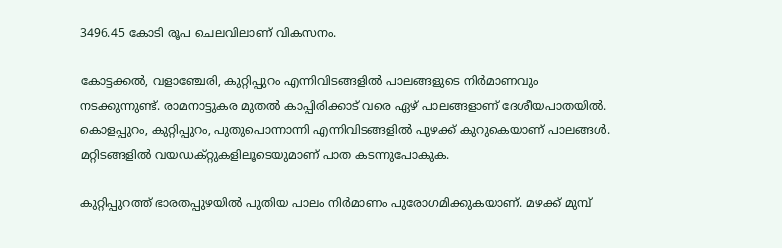3496.45 കോടി രൂപ ചെലവിലാണ് വികസനം.

കോട്ടക്കല്‍, വളാഞ്ചേരി, കുറ്റിപ്പുറം എന്നിവിടങ്ങളില്‍ പാലങ്ങളുടെ നിര്‍മാണവും നടക്കുന്നുണ്ട്. രാമനാട്ടുകര മുതല്‍ കാപ്പിരിക്കാട് വരെ ഏഴ് പാലങ്ങളാണ് ദേശീയപാതയില്‍. കൊളപ്പുറം, കുറ്റിപ്പുറം, പുതുപൊന്നാന്നി എന്നിവിടങ്ങളില്‍ പുഴക്ക് കുറുകെയാണ് പാലങ്ങള്‍. മറ്റിടങ്ങളില്‍ വയഡക്റ്റുകളിലൂടെയുമാണ് പാത കടന്നുപോകുക.

കുറ്റിപ്പുറത്ത് ഭാരതപ്പുഴയില്‍ പുതിയ പാലം നിര്‍മാണം പുരോഗമിക്കുകയാണ്. മഴക്ക് മുമ്പ്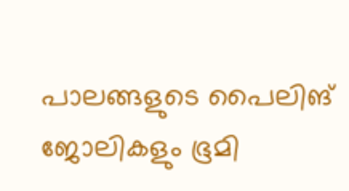പാലങ്ങളുടെ പൈലിങ് ജോലികളും ഭൂമി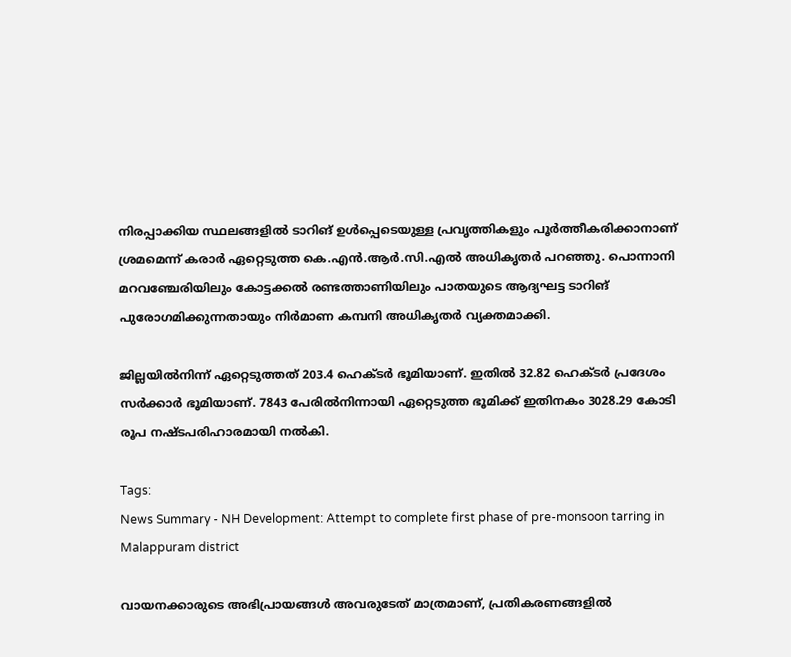നിരപ്പാക്കിയ സ്ഥലങ്ങളില്‍ ടാറിങ് ഉള്‍പ്പെടെയുള്ള പ്രവൃത്തികളും പൂര്‍ത്തീകരിക്കാനാണ് ശ്രമമെന്ന് കരാര്‍ ഏറ്റെടുത്ത കെ.എന്‍.ആര്‍.സി.എല്‍ അധികൃതര്‍ പറഞ്ഞു. പൊന്നാനി മറവഞ്ചേരിയിലും കോട്ടക്കല്‍ രണ്ടത്താണിയിലും പാതയുടെ ആദ്യഘട്ട ടാറിങ് പുരോഗമിക്കുന്നതായും നിര്‍മാണ കമ്പനി അധികൃതര്‍ വ്യക്തമാക്കി.

ജില്ലയില്‍നിന്ന് ഏറ്റെടുത്തത് 203.4 ഹെക്ടര്‍ ഭൂമിയാണ്. ഇതില്‍ 32.82 ഹെക്ടര്‍ പ്രദേശം സര്‍ക്കാര്‍ ഭൂമിയാണ്. 7843 പേരില്‍നിന്നായി ഏറ്റെടുത്ത ഭൂമിക്ക് ഇതിനകം 3028.29 കോടി രൂപ നഷ്ടപരിഹാരമായി നല്‍കി.

Tags:
News Summary - NH Development: Attempt to complete first phase of pre-monsoon tarring in Malappuram district

വായനക്കാരുടെ അഭിപ്രായങ്ങള്‍ അവരുടേത് മാത്രമാണ്, പ്രതികരണങ്ങളിൽ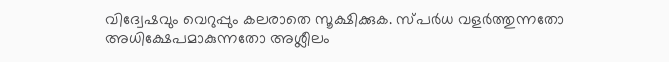വിദ്വേഷവും വെറുപ്പും കലരാതെ സൂക്ഷിക്കുക. സ്പർധ വളർത്തുന്നതോ അധിക്ഷേപമാകുന്നതോ അശ്ലീലം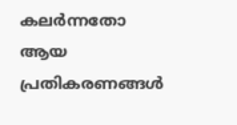കലർന്നതോ ആയ പ്രതികരണങ്ങൾ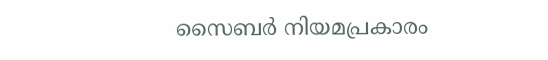സൈബർ നിയമപ്രകാരം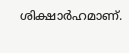ശിക്ഷാർഹമാണ്.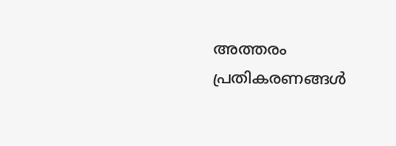അത്തരം പ്രതികരണങ്ങൾ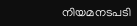നിയമനടപടി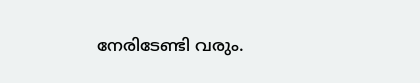നേരിടേണ്ടി വരും.